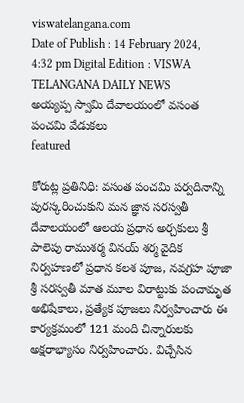viswatelangana.com
Date of Publish : 14 February 2024, 4:32 pm Digital Edition : VISWA TELANGANA DAILY NEWS
అయ్యప్ప స్వామి దేవాలయంలో వసంత పంచమి వేడుకలు
featured

కోరుట్ల ప్రతినిధి: వసంత పంచమి పర్వదినాన్ని పురస్కరించుకుని మన జ్ఞాన సరస్వతీ దేవాలయంలో ఆలయ ప్రధాన అర్చకులు శ్రీ పాలెపు రాముశర్మ వినయ్ శర్మ వైదిక నిర్వహణలో ప్రధాన కలశ పూజ, నవగ్రహ పూజా శ్రీ సరస్వతీ మాత మూల విరాట్టుకు పంచామృత అభిషేకాలు, ప్రత్యేక పూజలు నిర్వహించారు ఈ కార్యక్రమంలో 121 మంది చిన్నారులకు అక్షరాభ్యాసం నిర్వహించారు. విచ్చేసిన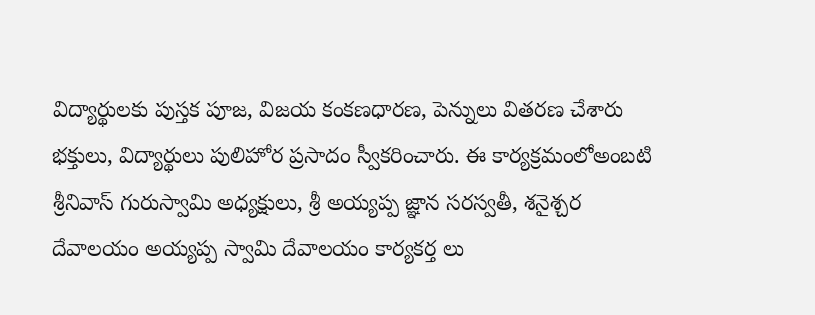విద్యార్థులకు పుస్తక పూజ, విజయ కంకణధారణ, పెన్నులు వితరణ చేశారు భక్తులు, విద్యార్థులు పులిహోర ప్రసాదం స్వీకరించారు. ఈ కార్యక్రమంలోఅంబటి శ్రీనివాస్ గురుస్వామి అధ్యక్షులు, శ్రీ అయ్యప్ప జ్ఞాన సరస్వతీ, శనైశ్చర దేవాలయం అయ్యప్ప స్వామి దేవాలయం కార్యకర్త లు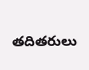తదితరులు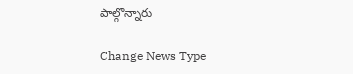పాల్గొన్నారు

Change News Type